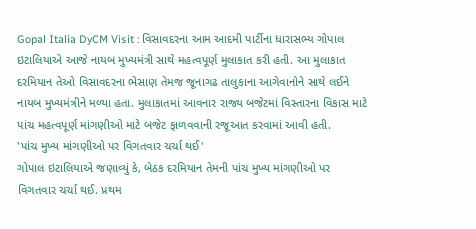Gopal Italia DyCM Visit : વિસાવદરના આમ આદમી પાર્ટીના ધારાસભ્ય ગોપાલ ઇટાલિયાએ આજે નાયબ મુખ્યમંત્રી સાથે મહત્વપૂર્ણ મુલાકાત કરી હતી. આ મુલાકાત દરમિયાન તેઓ વિસાવદરના ભેસાણ તેમજ જૂનાગઢ તાલુકાના આગેવાનોને સાથે લઈને નાયબ મુખ્યમંત્રીને મળ્યા હતા. મુલાકાતમાં આવનાર રાજ્ય બજેટમાં વિસ્તારના વિકાસ માટે પાંચ મહત્વપૂર્ણ માંગણીઓ માટે બજેટ ફાળવવાની રજૂઆત કરવામાં આવી હતી.
'પાંચ મુખ્ય માંગણીઓ પર વિગતવાર ચર્ચા થઈ'
ગોપાલ ઇટાલિયાએ જણાવ્યું કે, બેઠક દરમિયાન તેમની પાંચ મુખ્ય માંગણીઓ પર વિગતવાર ચર્ચા થઈ. પ્રથમ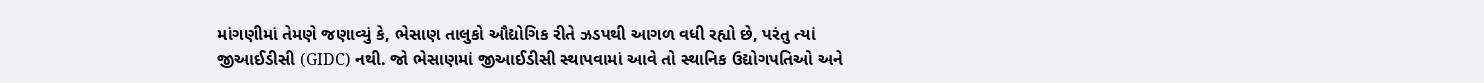માંગણીમાં તેમણે જણાવ્યું કે, ભેસાણ તાલુકો ઔદ્યોગિક રીતે ઝડપથી આગળ વધી રહ્યો છે, પરંતુ ત્યાં જીઆઈડીસી (GIDC) નથી. જો ભેસાણમાં જીઆઈડીસી સ્થાપવામાં આવે તો સ્થાનિક ઉદ્યોગપતિઓ અને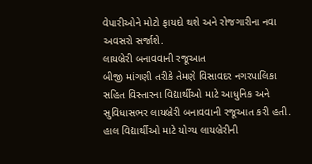વેપારીઓને મોટો ફાયદો થશે અને રોજગારીના નવા અવસરો સર્જાશે.
લાયબ્રેરી બનાવવાની રજૂઆત
બીજી માંગણી તરીકે તેમણે વિસાવદર નગરપાલિકા સહિત વિસ્તારના વિદ્યાર્થીઓ માટે આધુનિક અને સુવિધાસભર લાયબ્રેરી બનાવવાની રજૂઆત કરી હતી. હાલ વિદ્યાર્થીઓ માટે યોગ્ય લાયબ્રેરીની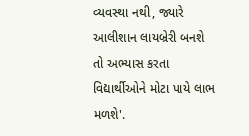વ્યવસ્થા નથી, જ્યારે આલીશાન લાયબ્રેરી બનશે તો અભ્યાસ કરતા વિદ્યાર્થીઓને મોટા પાયે લાભ મળશે'.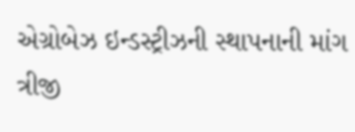એગ્રોબેઝ ઇન્ડસ્ટ્રીઝની સ્થાપનાની માંગ
ત્રીજી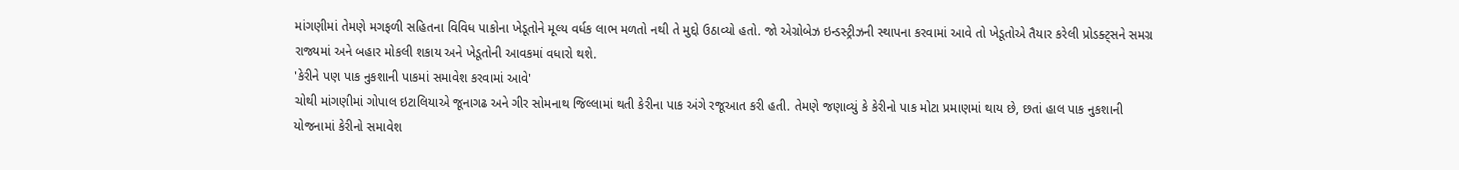માંગણીમાં તેમણે મગફળી સહિતના વિવિધ પાકોના ખેડૂતોને મૂલ્ય વર્ધક લાભ મળતો નથી તે મુદ્દો ઉઠાવ્યો હતો. જો એગ્રોબેઝ ઇન્ડસ્ટ્રીઝની સ્થાપના કરવામાં આવે તો ખેડૂતોએ તૈયાર કરેલી પ્રોડક્ટ્સને સમગ્ર રાજ્યમાં અને બહાર મોકલી શકાય અને ખેડૂતોની આવકમાં વધારો થશે.
'કેરીને પણ પાક નુકશાની પાકમાં સમાવેશ કરવામાં આવે'
ચોથી માંગણીમાં ગોપાલ ઇટાલિયાએ જૂનાગઢ અને ગીર સોમનાથ જિલ્લામાં થતી કેરીના પાક અંગે રજૂઆત કરી હતી. તેમણે જણાવ્યું કે કેરીનો પાક મોટા પ્રમાણમાં થાય છે, છતાં હાલ પાક નુકશાની યોજનામાં કેરીનો સમાવેશ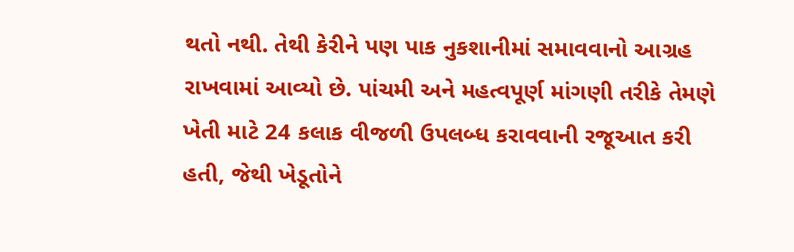થતો નથી. તેથી કેરીને પણ પાક નુકશાનીમાં સમાવવાનો આગ્રહ રાખવામાં આવ્યો છે. પાંચમી અને મહત્વપૂર્ણ માંગણી તરીકે તેમણે ખેતી માટે 24 કલાક વીજળી ઉપલબ્ધ કરાવવાની રજૂઆત કરી હતી, જેથી ખેડૂતોને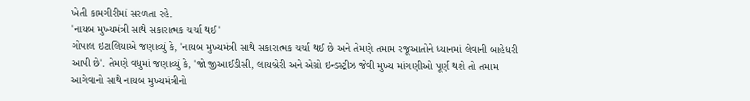ખેતી કામગીરીમાં સરળતા રહે.
'નાયબ મુખ્યમંત્રી સાથે સકારાત્મક ચર્ચા થઈ'
ગોપાલ ઇટાલિયાએ જણાવ્યું કે, 'નાયબ મુખ્યમંત્રી સાથે સકારાત્મક ચર્ચા થઈ છે અને તેમણે તમામ રજૂઆતોને ધ્યાનમાં લેવાની બાહેધરી આપી છે'. તેમણે વધુમાં જણાવ્યું કે, 'જો જીઆઈડીસી, લાયબ્રેરી અને એગ્રો ઇન્ડસ્ટ્રીઝ જેવી મુખ્ય માંગણીઓ પૂર્ણ થશે તો તમામ આગેવાનો સાથે નાયબ મુખ્યમંત્રીનો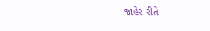જાહેર રીતે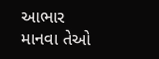આભાર માનવા તેઓ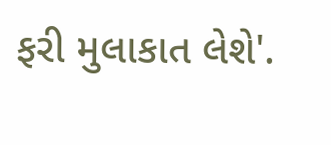ફરી મુલાકાત લેશે'.